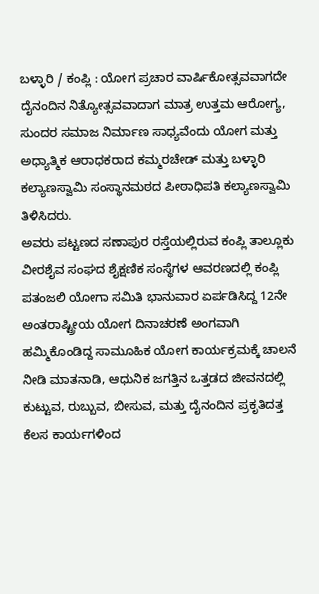ಬಳ್ಳಾರಿ / ಕಂಪ್ಲಿ : ಯೋಗ ಪ್ರಚಾರ ವಾರ್ಷಿಕೋತ್ಸವವಾಗದೇ ದೈನಂದಿನ ನಿತ್ಯೋತ್ಸವವಾದಾಗ ಮಾತ್ರ ಉತ್ತಮ ಆರೋಗ್ಯ, ಸುಂದರ ಸಮಾಜ ನಿರ್ಮಾಣ ಸಾಧ್ಯವೆಂದು ಯೋಗ ಮತ್ತು ಅಧ್ಯಾತ್ಮಿಕ ಆರಾಧಕರಾದ ಕಮ್ಮರಚೇಡ್ ಮತ್ತು ಬಳ್ಳಾರಿ ಕಲ್ಯಾಣಸ್ವಾಮಿ ಸಂಸ್ಥಾನಮಠದ ಪೀಠಾಧಿಪತಿ ಕಲ್ಯಾಣಸ್ವಾಮಿ ತಿಳಿಸಿದರು.
ಅವರು ಪಟ್ಟಣದ ಸಣಾಪುರ ರಸ್ತೆಯಲ್ಲಿರುವ ಕಂಪ್ಲಿ ತಾಲ್ಲೂಕು ವೀರಶೈವ ಸಂಘದ ಶೈಕ್ಷಣಿಕ ಸಂಸ್ಥೆಗಳ ಆವರಣದಲ್ಲಿ ಕಂಪ್ಲಿ ಪತಂಜಲಿ ಯೋಗಾ ಸಮಿತಿ ಭಾನುವಾರ ಏರ್ಪಡಿಸಿದ್ದ 12ನೇ ಅಂತರಾಷ್ಟ್ರೀಯ ಯೋಗ ದಿನಾಚರಣೆ ಅಂಗವಾಗಿ ಹಮ್ಮಿಕೊಂಡಿದ್ದ ಸಾಮೂಹಿಕ ಯೋಗ ಕಾರ್ಯಕ್ರಮಕ್ಕೆ ಚಾಲನೆ ನೀಡಿ ಮಾತನಾಡಿ, ಆಧುನಿಕ ಜಗತ್ತಿನ ಒತ್ತಡದ ಜೀವನದಲ್ಲಿ ಕುಟ್ಟುವ, ರುಬ್ಬುವ, ಬೀಸುವ, ಮತ್ತು ದೈನಂದಿನ ಪ್ರಕೃತಿದತ್ತ ಕೆಲಸ ಕಾರ್ಯಗಳಿಂದ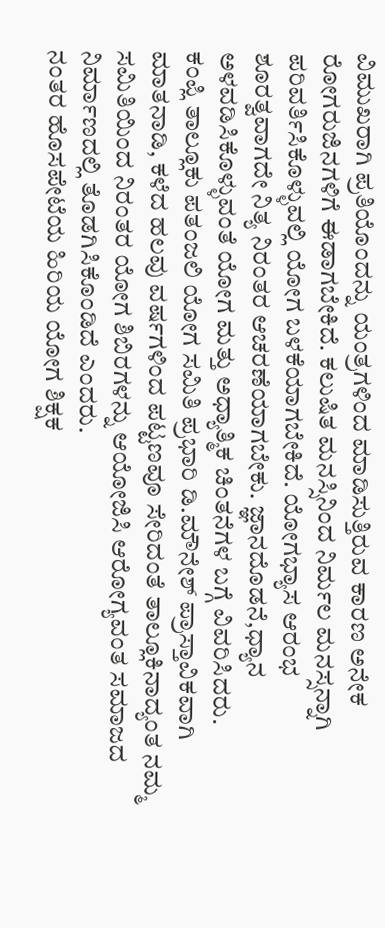ವಿಮುಖರಾಗಿ ಪ್ರತಿಯೊಂದನ್ನು ಯಂತ್ರಗಳಿಂದ ಮಾಡಿಸುತ್ತಿರುವ ಕಾರಣ ಅನೇಕ ರೋಗರುಜಿನಗಳಿಗೆ ಈಡಾಗಬೇಕಿದೆ. ಕಲುಷಿತ ಮನಸ್ಸಿನಿಂದ ನಿರ್ಮಲ ಮನಸ್ಸನ್ನಾಗಿ ಪರಿವರ್ತಿಸಿಕೊಳ್ಳುವಲ್ಲಿ ಯೋಗ ಬಳಕೆಯಾಗಬೇಕಿದೆ. ಯೋಗಭ್ಯಾಸ ಆರಂಭ ಶೂರತ್ವವಾಗದೇ ನಿತ್ಯ ನಿರಂತರ ಆಚರಣೆಯಾಗಬೇಕು. ಜ್ಞಾನದೊಡನೆ,ಧ್ಯಾನ ಅಳವಡಿಸಿಕೊಳ್ಳುವಂತೆ ಯೋಗ ಮತ್ತು ಅಧ್ಯಾತ್ಮಿಕ ಚಿಂತನೆಗಳ ಬಗ್ಗೆ ವಿವರಿಸಿದರು.
ಕಂಪ್ಲಿ ತಾಲ್ಲೂಕು ಪತಂಜಲಿ ಯೋಗ ಸಮಿತಿ ಪ್ರಭಾರಿ ಡಿ.ಮೌನೇಶ್ ಪ್ರಾಸ್ತಾವಿಕವಾಗಿ ಮಾತನಾಡಿ, ಕಳೆದ ಹಲವು ವರ್ಷಗಳಿಂದ ಪಟ್ಟಣವೂ ಸೇರಿದಂತೆ ತಾಲ್ಲೂಕಿನಾದ್ಯಂತ ನಮ್ಮ ಸಮಿತಿಯಿಂದ ನಿರಂತರ ಯೋಗ ಶಿಬಿರಗಳನ್ನು ಆಯೋಜಿಸಿ ಆರೋಗ್ಯವಂತ ಸಮಾಜದ ನಿರ್ಮಾಣದಲ್ಲಿ ತೊಡಗಿಸಿಕೊಂಡಿದೆ ಎಂದರು.
ನಂತರ ಹೊಸಪೇಟೆಯ ಹಿರಿಯ ಯೋಗ ಶಿಕ್ಷಕ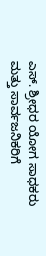ಎಸ್. ಶ್ರೀಧರ ಯೋಗ ಸಾಧಕರು ಮತ್ತು ಸಾರ್ವಜನಿಕರಿಗೆ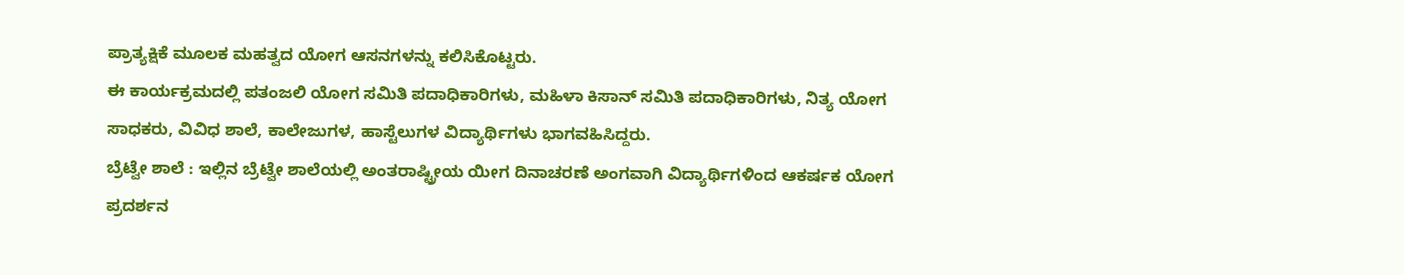ಪ್ರಾತ್ಯಕ್ಷಿಕೆ ಮೂಲಕ ಮಹತ್ವದ ಯೋಗ ಆಸನಗಳನ್ನು ಕಲಿಸಿಕೊಟ್ಟರು.
ಈ ಕಾರ್ಯಕ್ರಮದಲ್ಲಿ ಪತಂಜಲಿ ಯೋಗ ಸಮಿತಿ ಪದಾಧಿಕಾರಿಗಳು, ಮಹಿಳಾ ಕಿಸಾನ್ ಸಮಿತಿ ಪದಾಧಿಕಾರಿಗಳು, ನಿತ್ಯ ಯೋಗ ಸಾಧಕರು, ವಿವಿಧ ಶಾಲೆ, ಕಾಲೇಜುಗಳ, ಹಾಸ್ಟೆಲುಗಳ ವಿದ್ಯಾರ್ಥಿಗಳು ಭಾಗವಹಿಸಿದ್ದರು.
ಬ್ರೆಟ್ವೇ ಶಾಲೆ : ಇಲ್ಲಿನ ಬ್ರೆಟ್ವೇ ಶಾಲೆಯಲ್ಲಿ ಅಂತರಾಷ್ಟ್ರೀಯ ಯೀಗ ದಿನಾಚರಣೆ ಅಂಗವಾಗಿ ವಿದ್ಯಾರ್ಥಿಗಳಿಂದ ಆಕರ್ಷಕ ಯೋಗ ಪ್ರದರ್ಶನ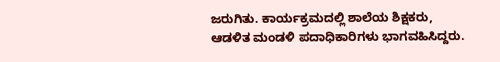ಜರುಗಿತು. ಕಾರ್ಯಕ್ರಮದಲ್ಲಿ ಶಾಲೆಯ ಶಿಕ್ಷಕರು, ಆಡಳಿತ ಮಂಡಳಿ ಪದಾಧಿಕಾರಿಗಳು ಭಾಗವಹಿಸಿದ್ದರು.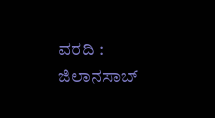ವರದಿ : ಜಿಲಾನಸಾಬ್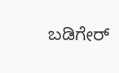ಬಡಿಗೇರ್